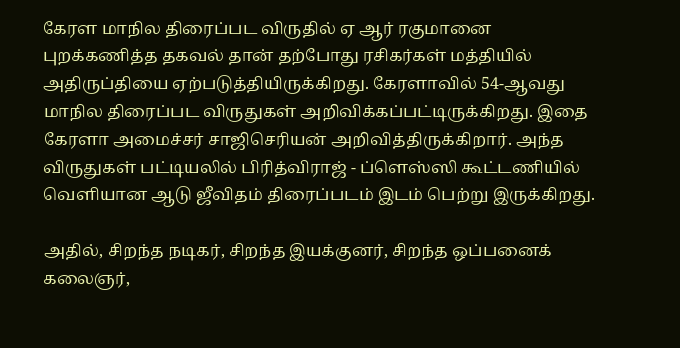கேரள மாநில திரைப்பட விருதில் ஏ ஆர் ரகுமானை புறக்கணித்த தகவல் தான் தற்போது ரசிகர்கள் மத்தியில் அதிருப்தியை ஏற்படுத்தியிருக்கிறது. கேரளாவில் 54-ஆவது மாநில திரைப்பட விருதுகள் அறிவிக்கப்பட்டிருக்கிறது. இதை கேரளா அமைச்சர் சாஜிசெரியன் அறிவித்திருக்கிறார். அந்த விருதுகள் பட்டியலில் பிரித்விராஜ் - ப்ளெஸ்ஸி கூட்டணியில் வெளியான ஆடு ஜீவிதம் திரைப்படம் இடம் பெற்று இருக்கிறது.

அதில், சிறந்த நடிகர், சிறந்த இயக்குனர், சிறந்த ஒப்பனைக் கலைஞர்,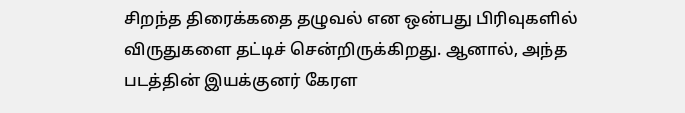சிறந்த திரைக்கதை தழுவல் என ஒன்பது பிரிவுகளில் விருதுகளை தட்டிச் சென்றிருக்கிறது. ஆனால், அந்த படத்தின் இயக்குனர் கேரள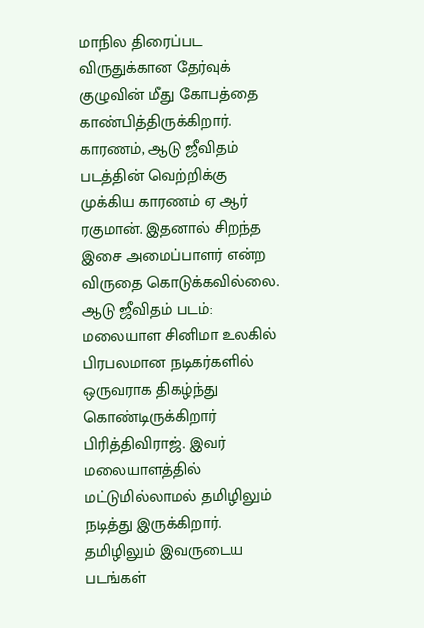மாநில திரைப்பட விருதுக்கான தேர்வுக் குழுவின் மீது கோபத்தை காண்பித்திருக்கிறார். காரணம், ஆடு ஜீவிதம் படத்தின் வெற்றிக்கு முக்கிய காரணம் ஏ ஆர் ரகுமான். இதனால் சிறந்த இசை அமைப்பாளர் என்ற விருதை கொடுக்கவில்லை.
ஆடு ஜீவிதம் படம்:
மலையாள சினிமா உலகில் பிரபலமான நடிகர்களில் ஒருவராக திகழ்ந்து கொண்டிருக்கிறார் பிரித்திவிராஜ். இவர் மலையாளத்தில் மட்டுமில்லாமல் தமிழிலும் நடித்து இருக்கிறார். தமிழிலும் இவருடைய படங்கள்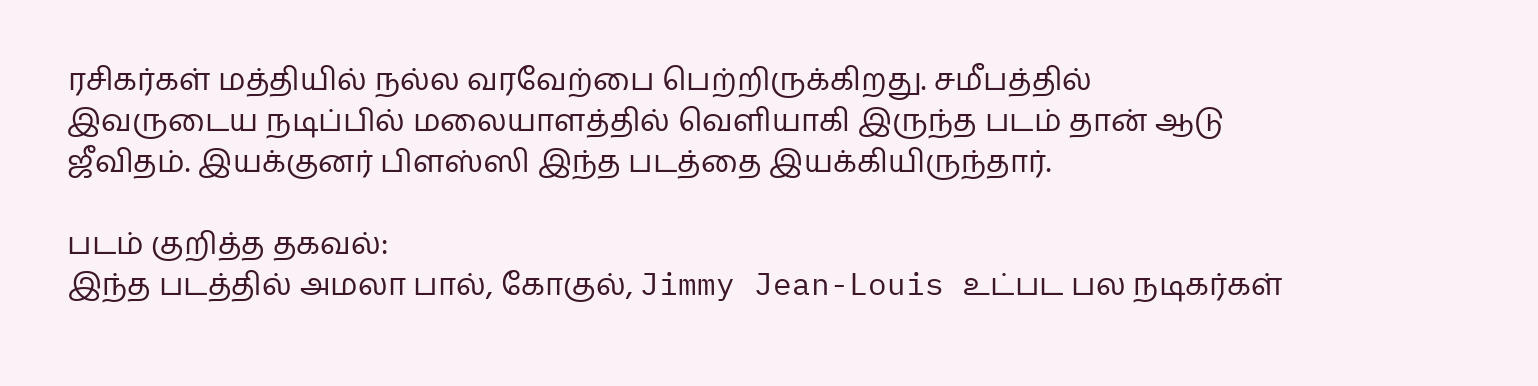ரசிகர்கள் மத்தியில் நல்ல வரவேற்பை பெற்றிருக்கிறது. சமீபத்தில் இவருடைய நடிப்பில் மலையாளத்தில் வெளியாகி இருந்த படம் தான் ஆடு ஜீவிதம். இயக்குனர் பிளஸ்ஸி இந்த படத்தை இயக்கியிருந்தார்.

படம் குறித்த தகவல்:
இந்த படத்தில் அமலா பால், கோகுல், Jimmy Jean-Louis உட்பட பல நடிகர்கள்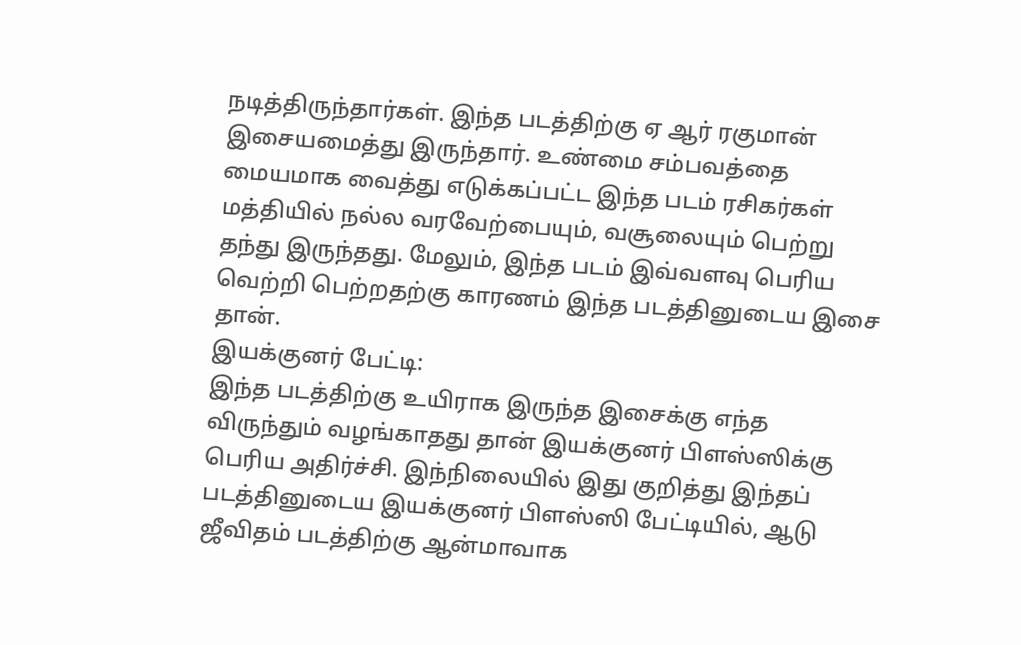நடித்திருந்தார்கள். இந்த படத்திற்கு ஏ ஆர் ரகுமான் இசையமைத்து இருந்தார். உண்மை சம்பவத்தை மையமாக வைத்து எடுக்கப்பட்ட இந்த படம் ரசிகர்கள் மத்தியில் நல்ல வரவேற்பையும், வசூலையும் பெற்று தந்து இருந்தது. மேலும், இந்த படம் இவ்வளவு பெரிய வெற்றி பெற்றதற்கு காரணம் இந்த படத்தினுடைய இசை தான்.
இயக்குனர் பேட்டி:
இந்த படத்திற்கு உயிராக இருந்த இசைக்கு எந்த விருந்தும் வழங்காதது தான் இயக்குனர் பிளஸ்ஸிக்கு பெரிய அதிர்ச்சி. இந்நிலையில் இது குறித்து இந்தப் படத்தினுடைய இயக்குனர் பிளஸ்ஸி பேட்டியில், ஆடு ஜீவிதம் படத்திற்கு ஆன்மாவாக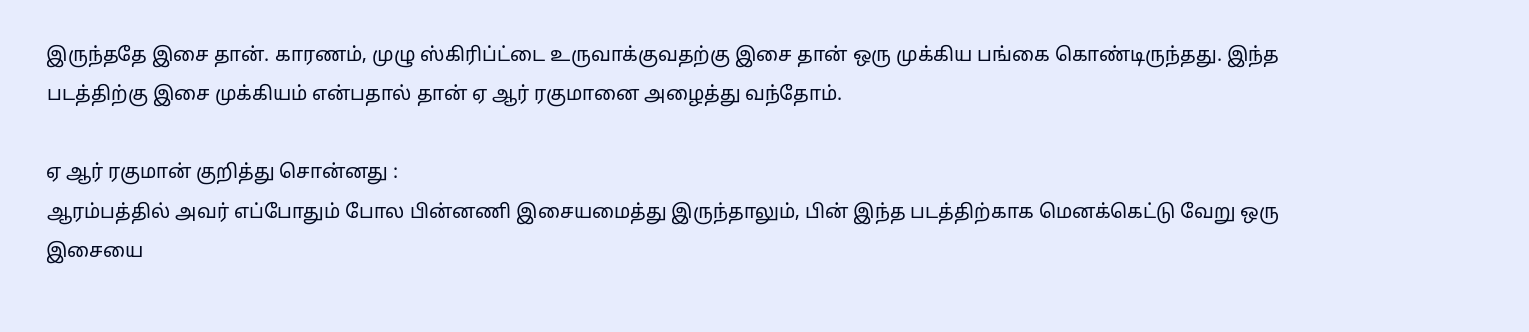இருந்ததே இசை தான். காரணம், முழு ஸ்கிரிப்ட்டை உருவாக்குவதற்கு இசை தான் ஒரு முக்கிய பங்கை கொண்டிருந்தது. இந்த படத்திற்கு இசை முக்கியம் என்பதால் தான் ஏ ஆர் ரகுமானை அழைத்து வந்தோம்.

ஏ ஆர் ரகுமான் குறித்து சொன்னது :
ஆரம்பத்தில் அவர் எப்போதும் போல பின்னணி இசையமைத்து இருந்தாலும், பின் இந்த படத்திற்காக மெனக்கெட்டு வேறு ஒரு இசையை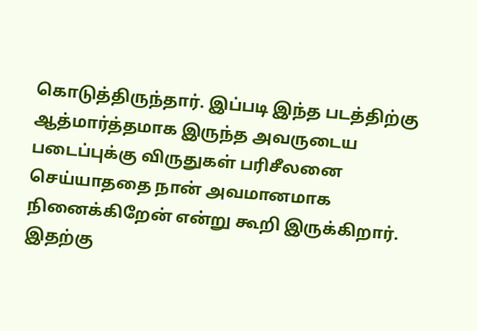கொடுத்திருந்தார். இப்படி இந்த படத்திற்கு ஆத்மார்த்தமாக இருந்த அவருடைய படைப்புக்கு விருதுகள் பரிசீலனை செய்யாததை நான் அவமானமாக நினைக்கிறேன் என்று கூறி இருக்கிறார். இதற்கு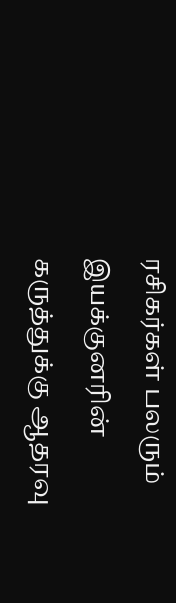ரசிகர்கள் பலரும் இயக்குனரின் கருத்துக்கு ஆதரவு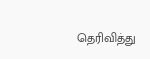தெரிவித்து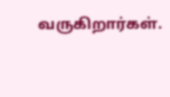வருகிறார்கள்.